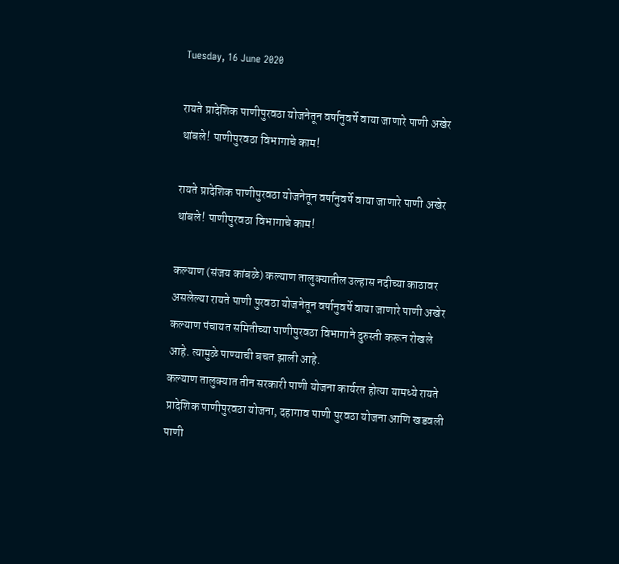Tuesday, 16 June 2020

रायते प्रादेशिक पाणीपुरवठा योजनेतून वर्षानुवर्षे वाया जाणारे पाणी अखेर थांबले! पाणीपुरवठा विभागाचे काम!

रायते प्रादेशिक पाणीपुरवठा योजनेतून वर्षानुवर्षे वाया जाणारे पाणी अखेर थांबले! पाणीपुरवठा विभागाचे काम!

कल्याण (संजय कांबळे) कल्याण तालुक्यातील उल्हास नदीच्या काठावर असलेल्या रायते पाणी पुरवठा योजनेतून वर्षानुवर्षे वाया जाणारे पाणी अखेर कल्याण पंचायत समितीच्या पाणीपुरवठा विभागाने दुरुस्ती करून रोखले आहे. त्यामुळे पाण्याची बचत झाली आहे.
कल्याण तालुक्यात तीन सरकारी पाणी योजना कार्यरत होत्या यामध्ये रायते प्रादेशिक पाणीपुरवठा योजना, दहागाव पाणी पुरवठा योजना आणि खडवली पाणी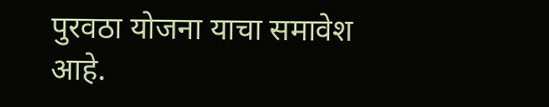पुरवठा योजना याचा समावेश आहे.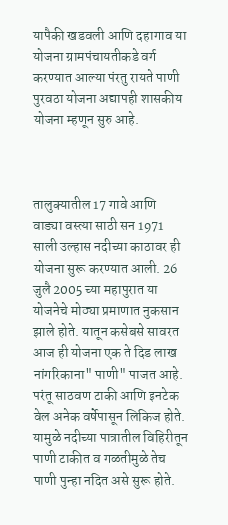यापैकी खडवली आणि दहागाव या योजना ग्रामपंचायतीकडे वर्ग करण्यात आल्या पंरतु रायते पाणी पुरवठा योजना अद्यापही शासकीय योजना म्हणून सुरु आहे.



तालुक्यातील 17 गावे आणि वाड्या वस्त्या साठी सन 1971 साली उल्हास नदीच्या काठावर ही योजना सुरू करण्यात आली. 26 जुलै 2005 च्या महापुरात या योजनेचे मोठ्या प्रमाणात नुकसान झाले होते. यातून कसेबसे सावरत आज ही योजना एक ते दिड लाख नांगरिकाना" पाणी" पाजत आहे. परंतू साठवण टाकी आणि इनटेक वेल अनेक वर्षेपासून लिकिज होते. यामुळे नदीच्या पात्रातील विहिरीतून पाणी टाकीत व गळतीमुळे तेच पाणी पुन्हा नदित असे सुरू होते.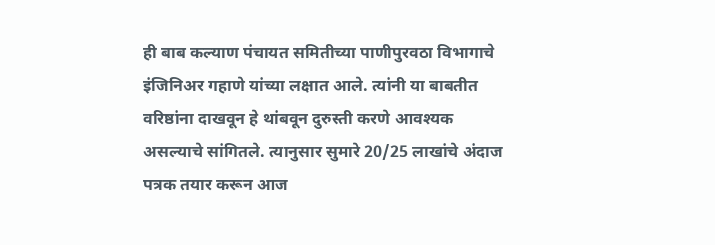ही बाब कल्याण पंचायत समितीच्या पाणीपुरवठा विभागाचे इंजिनिअर गहाणे यांच्या लक्षात आले. त्यांनी या बाबतीत वरिष्ठांना दाखवून हे थांबवून दुरुस्ती करणे आवश्यक असल्याचे सांगितले. त्यानुसार सुमारे 20/25 लाखांचे अंदाज पत्रक तयार करून आज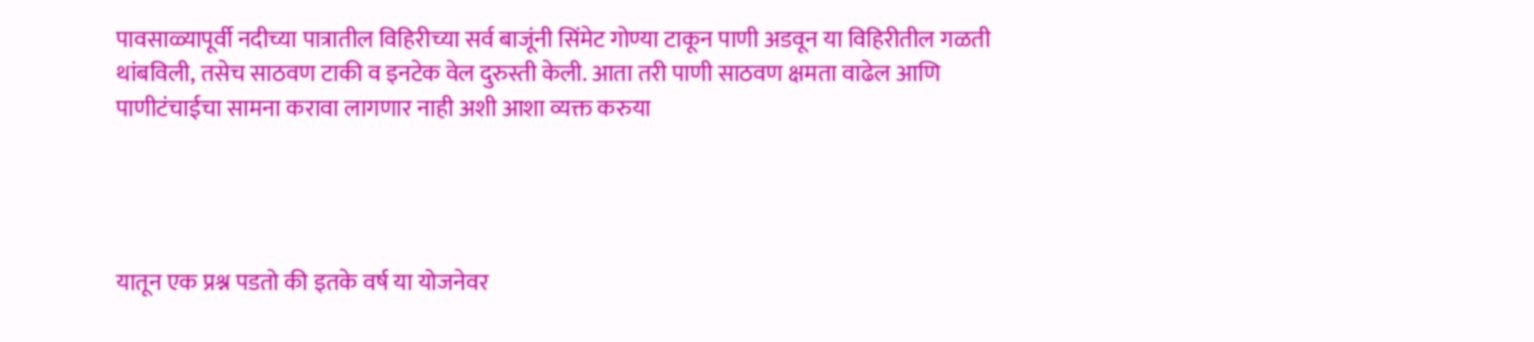पावसाळ्यापूर्वी नदीच्या पात्रातील विहिरीच्या सर्व बाजूंनी सिंमेट गोण्या टाकून पाणी अडवून या विहिरीतील गळती थांबविली, तसेच साठवण टाकी व इनटेक वेल दुरुस्ती केली. आता तरी पाणी साठवण क्षमता वाढेल आणि पाणीटंचाईचा सामना करावा लागणार नाही अशी आशा व्यक्त करुया




यातून एक प्रश्न पडतो की इतके वर्ष या योजनेवर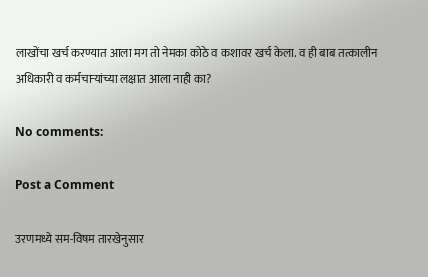लाखोंचा खर्च करण्यात आला मग तो नेमका कोठे व कशावर खर्च केला. व ही बाब तत्कालीन अधिकारी व कर्मचाऱ्यांच्या लक्षात आला नाही का?

No comments:

Post a Comment

उरणमध्ये सम-विषम तारखेनुसार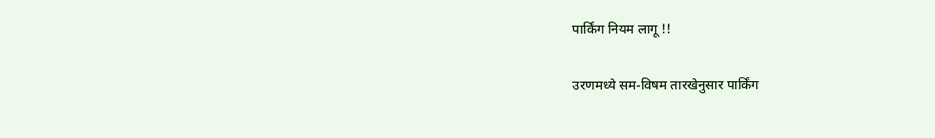पार्किंग नियम लागू !!

उरणमध्ये सम-विषम तारखेनुसार पार्किंग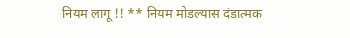नियम लागू !! ** नियम मोडल्यास दंडात्मक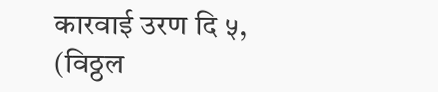कारवाई उरण दि ५, (विठ्ठल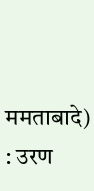ममताबादे) : उरण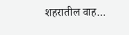शहरातील वाह...